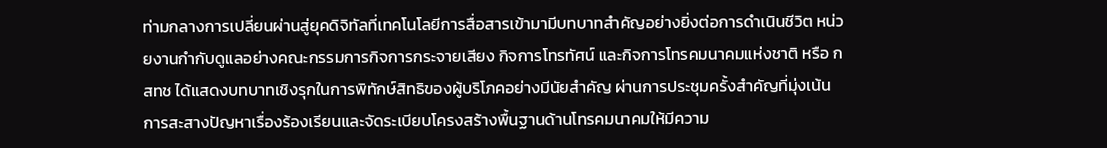ท่ามกลางการเปลี่ยนผ่านสู่ยุคดิจิทัลที่เทคโนโลยีการสื่อสารเข้ามามีบทบาทสำคัญอย่างยิ่งต่อการดำเนินชีวิต หน่วยงานกำกับดูแลอย่างคณะกรรมการกิจการกระจายเสียง กิจการโทรทัศน์ และกิจการโทรคมนาคมแห่งชาติ หรือ กสทช ได้แสดงบทบาทเชิงรุกในการพิทักษ์สิทธิของผู้บริโภคอย่างมีนัยสำคัญ ผ่านการประชุมครั้งสำคัญที่มุ่งเน้นการสะสางปัญหาเรื่องร้องเรียนและจัดระเบียบโครงสร้างพื้นฐานด้านโทรคมนาคมให้มีความ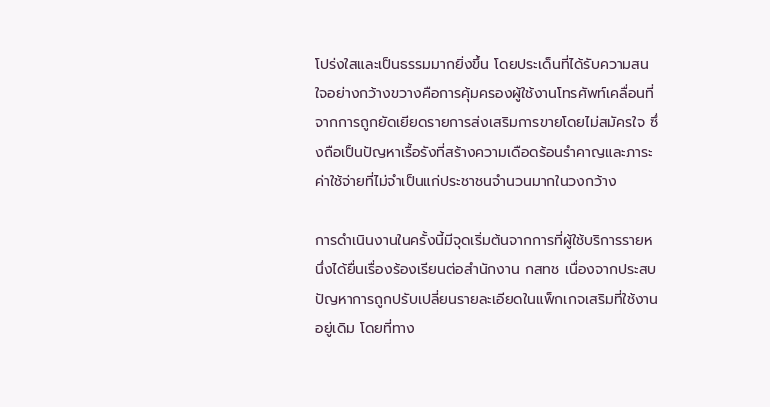โปร่งใสและเป็นธรรมมากยิ่งขึ้น โดยประเด็นที่ได้รับความสนใจอย่างกว้างขวางคือการคุ้มครองผู้ใช้งานโทรศัพท์เคลื่อนที่จากการถูกยัดเยียดรายการส่งเสริมการขายโดยไม่สมัครใจ ซึ่งถือเป็นปัญหาเรื้อรังที่สร้างความเดือดร้อนรำคาญและภาระค่าใช้จ่ายที่ไม่จำเป็นแก่ประชาชนจำนวนมากในวงกว้าง

การดำเนินงานในครั้งนี้มีจุดเริ่มต้นจากการที่ผู้ใช้บริการรายหนึ่งได้ยื่นเรื่องร้องเรียนต่อสำนักงาน กสทช เนื่องจากประสบปัญหาการถูกปรับเปลี่ยนรายละเอียดในแพ็กเกจเสริมที่ใช้งานอยู่เดิม โดยที่ทาง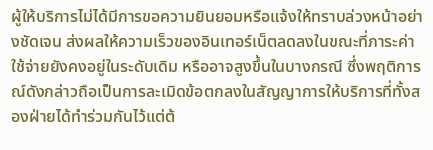ผู้ให้บริการไม่ได้มีการขอความยินยอมหรือแจ้งให้ทราบล่วงหน้าอย่างชัดเจน ส่งผลให้ความเร็วของอินเทอร์เน็ตลดลงในขณะที่ภาระค่าใช้จ่ายยังคงอยู่ในระดับเดิม หรืออาจสูงขึ้นในบางกรณี ซึ่งพฤติการณ์ดังกล่าวถือเป็นการละเมิดข้อตกลงในสัญญาการให้บริการที่ทั้งสองฝ่ายได้ทำร่วมกันไว้แต่ต้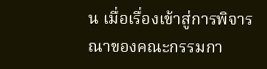น เมื่อเรื่องเข้าสู่การพิจารณาของคณะกรรมกา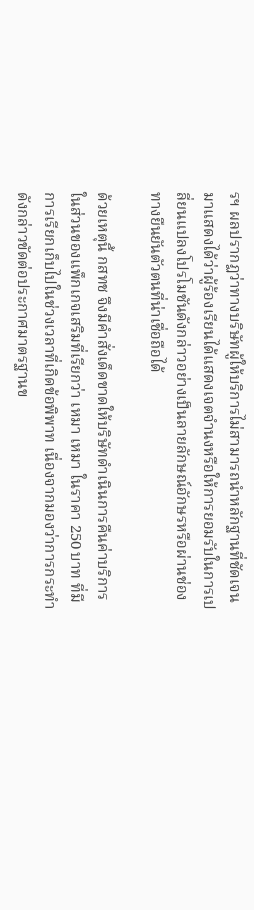รฯ ผลปรากฏว่าทางบริษัทผู้ให้บริการไม่สามารถนำหลักฐานที่ชัดเจนมาแสดงได้ว่าผู้ร้องเรียนได้แสดงเจตจำนงหรือให้การยอมรับในการเปลี่ยนแปลงโปรโมชันดังกล่าวอย่างเป็นลายลักษณ์อักษรหรือผ่านช่องทางยืนยันตัวตนที่น่าเชื่อถือได้

ด้วยเหตุนี้ กสทช จึงมีคำสั่งเด็ดขาดให้บริษัทดำเนินการคืนค่าบริการ ในส่วนของแพ็กเกจเสริมที่เรียกว่า เหมา เหมา ในราคา 250 บาท ที่มีการเรียกเก็บไปในช่วงเวลาที่เกิดข้อพิพาท เนื่องจากมองว่าการกระทำดังกล่าวขัดต่อประกาศมาตรฐานข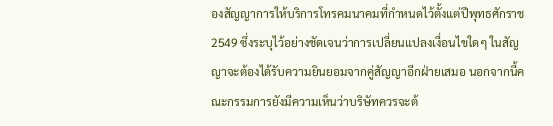องสัญญาการให้บริการโทรคมนาคมที่กำหนดไว้ตั้งแต่ปีพุทธศักราช 2549 ซึ่งระบุไว้อย่างชัดเจนว่าการเปลี่ยนแปลงเงื่อนไขใดๆ ในสัญญาจะต้องได้รับความยินยอมจากคู่สัญญาอีกฝ่ายเสมอ นอกจากนี้คณะกรรมการยังมีความเห็นว่าบริษัทควรจะต้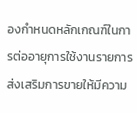องกำหนดหลักเกณฑ์ในการต่ออายุการใช้งานรายการส่งเสริมการขายให้มีความ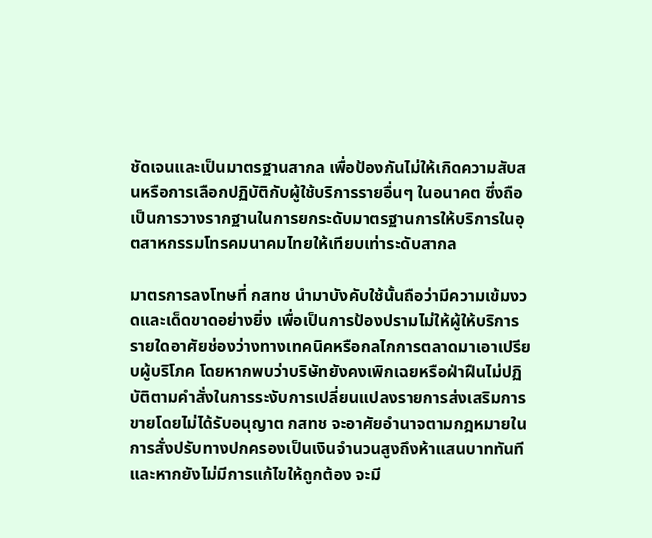ชัดเจนและเป็นมาตรฐานสากล เพื่อป้องกันไม่ให้เกิดความสับสนหรือการเลือกปฏิบัติกับผู้ใช้บริการรายอื่นๆ ในอนาคต ซึ่งถือเป็นการวางรากฐานในการยกระดับมาตรฐานการให้บริการในอุตสาหกรรมโทรคมนาคมไทยให้เทียบเท่าระดับสากล

มาตรการลงโทษที่ กสทช นำมาบังคับใช้นั้นถือว่ามีความเข้มงวดและเด็ดขาดอย่างยิ่ง เพื่อเป็นการป้องปรามไม่ให้ผู้ให้บริการรายใดอาศัยช่องว่างทางเทคนิคหรือกลไกการตลาดมาเอาเปรียบผู้บริโภค โดยหากพบว่าบริษัทยังคงเพิกเฉยหรือฝ่าฝืนไม่ปฏิบัติตามคำสั่งในการระงับการเปลี่ยนแปลงรายการส่งเสริมการขายโดยไม่ได้รับอนุญาต กสทช จะอาศัยอำนาจตามกฎหมายในการสั่งปรับทางปกครองเป็นเงินจำนวนสูงถึงห้าแสนบาททันที และหากยังไม่มีการแก้ไขให้ถูกต้อง จะมี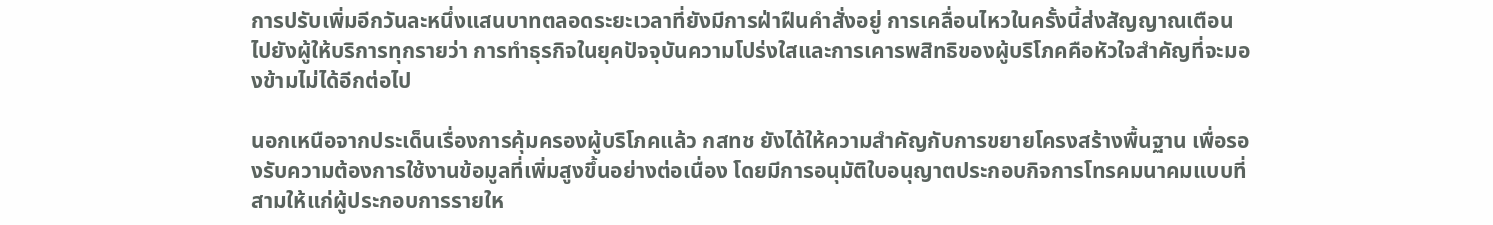การปรับเพิ่มอีกวันละหนึ่งแสนบาทตลอดระยะเวลาที่ยังมีการฝ่าฝืนคำสั่งอยู่ การเคลื่อนไหวในครั้งนี้ส่งสัญญาณเตือนไปยังผู้ให้บริการทุกรายว่า การทำธุรกิจในยุคปัจจุบันความโปร่งใสและการเคารพสิทธิของผู้บริโภคคือหัวใจสำคัญที่จะมองข้ามไม่ได้อีกต่อไป

นอกเหนือจากประเด็นเรื่องการคุ้มครองผู้บริโภคแล้ว กสทช ยังได้ให้ความสำคัญกับการขยายโครงสร้างพื้นฐาน เพื่อรองรับความต้องการใช้งานข้อมูลที่เพิ่มสูงขึ้นอย่างต่อเนื่อง โดยมีการอนุมัติใบอนุญาตประกอบกิจการโทรคมนาคมแบบที่สามให้แก่ผู้ประกอบการรายให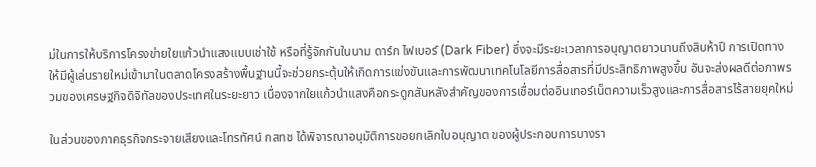ม่ในการให้บริการโครงข่ายใยแก้วนำแสงแบบเช่าใช้ หรือที่รู้จักกันในนาม ดาร์ก ไฟเบอร์ (Dark Fiber) ซึ่งจะมีระยะเวลาการอนุญาตยาวนานถึงสิบห้าปี การเปิดทางให้มีผู้เล่นรายใหม่เข้ามาในตลาดโครงสร้างพื้นฐานนี้จะช่วยกระตุ้นให้เกิดการแข่งขันและการพัฒนาเทคโนโลยีการสื่อสารที่มีประสิทธิภาพสูงขึ้น อันจะส่งผลดีต่อภาพรวมของเศรษฐกิจดิจิทัลของประเทศในระยะยาว เนื่องจากใยแก้วนำแสงคือกระดูกสันหลังสำคัญของการเชื่อมต่ออินเทอร์เน็ตความเร็วสูงและการสื่อสารไร้สายยุคใหม่

ในส่วนของภาคธุรกิจกระจายเสียงและโทรทัศน์ กสทช ได้พิจารณาอนุมัติการขอยกเลิกใบอนุญาต ของผู้ประกอบการบางรา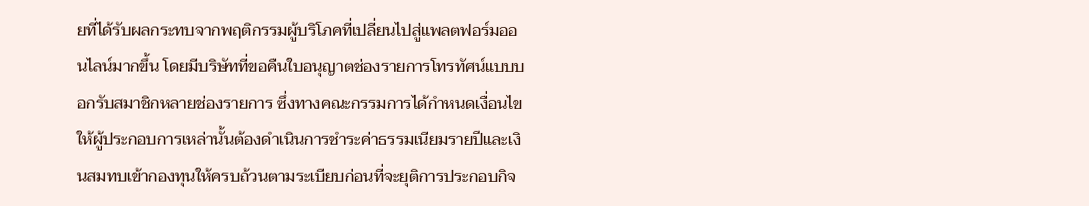ยที่ได้รับผลกระทบจากพฤติกรรมผู้บริโภคที่เปลี่ยนไปสู่แพลตฟอร์มออนไลน์มากขึ้น โดยมีบริษัทที่ขอคืนใบอนุญาตช่องรายการโทรทัศน์แบบบอกรับสมาชิกหลายช่องรายการ ซึ่งทางคณะกรรมการได้กำหนดเงื่อนไขให้ผู้ประกอบการเหล่านั้นต้องดำเนินการชำระค่าธรรมเนียมรายปีและเงินสมทบเข้ากองทุนให้ครบถ้วนตามระเบียบก่อนที่จะยุติการประกอบกิจ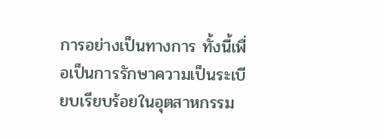การอย่างเป็นทางการ ทั้งนี้เพื่อเป็นการรักษาความเป็นระเบียบเรียบร้อยในอุตสาหกรรม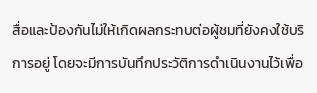สื่อและป้องกันไม่ให้เกิดผลกระทบต่อผู้ชมที่ยังคงใช้บริการอยู่ โดยจะมีการบันทึกประวัติการดำเนินงานไว้เพื่อ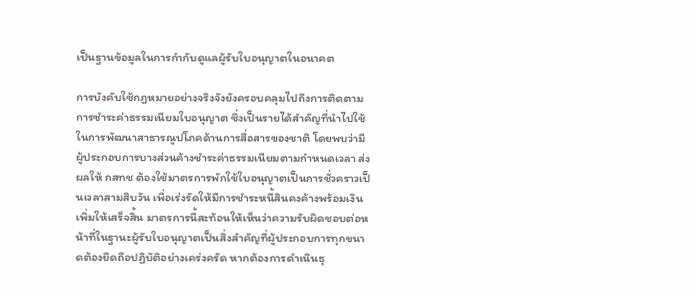เป็นฐานข้อมูลในการกำกับดูแลผู้รับใบอนุญาตในอนาคต

การบังคับใช้กฎหมายอย่างจริงจังยังครอบคลุมไปถึงการติดตามการชำระค่าธรรมเนียมใบอนุญาต ซึ่งเป็นรายได้สำคัญที่นำไปใช้ในการพัฒนาสาธารณูปโภคด้านการสื่อสารของชาติ โดยพบว่ามีผู้ประกอบการบางส่วนค้างชำระค่าธรรมเนียมตามกำหนดเวลา ส่งผลให้ กสทช ต้องใช้มาตรการพักใช้ใบอนุญาตเป็นการชั่วคราวเป็นเวลาสามสิบวัน เพื่อเร่งรัดให้มีการชำระหนี้สินคงค้างพร้อมเงินเพิ่มให้เสร็จสิ้น มาตรการนี้สะท้อนให้เห็นว่าความรับผิดชอบต่อหน้าที่ในฐานะผู้รับใบอนุญาตเป็นสิ่งสำคัญที่ผู้ประกอบการทุกขนาดต้องยึดถือปฏิบัติอย่างเคร่งครัด หากต้องการดำเนินธุ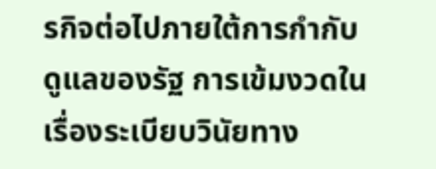รกิจต่อไปภายใต้การกำกับดูแลของรัฐ การเข้มงวดในเรื่องระเบียบวินัยทาง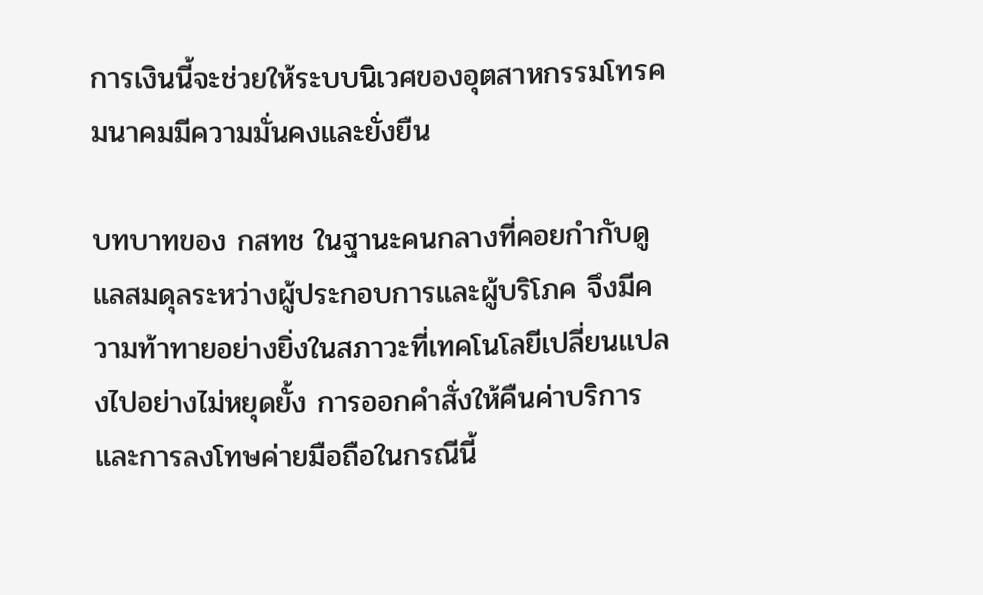การเงินนี้จะช่วยให้ระบบนิเวศของอุตสาหกรรมโทรคมนาคมมีความมั่นคงและยั่งยืน

บทบาทของ กสทช ในฐานะคนกลางที่คอยกำกับดูแลสมดุลระหว่างผู้ประกอบการและผู้บริโภค จึงมีความท้าทายอย่างยิ่งในสภาวะที่เทคโนโลยีเปลี่ยนแปลงไปอย่างไม่หยุดยั้ง การออกคำสั่งให้คืนค่าบริการและการลงโทษค่ายมือถือในกรณีนี้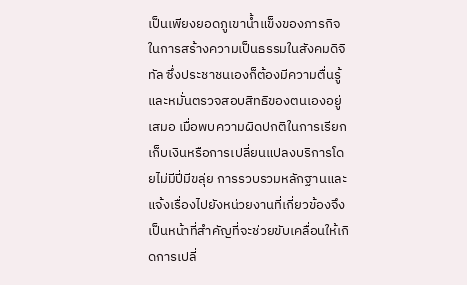เป็นเพียงยอดภูเขาน้ำแข็งของภารกิจในการสร้างความเป็นธรรมในสังคมดิจิทัล ซึ่งประชาชนเองก็ต้องมีความตื่นรู้และหมั่นตรวจสอบสิทธิของตนเองอยู่เสมอ เมื่อพบความผิดปกติในการเรียกเก็บเงินหรือการเปลี่ยนแปลงบริการโดยไม่มีปี่มีขลุ่ย การรวบรวมหลักฐานและแจ้งเรื่องไปยังหน่วยงานที่เกี่ยวข้องจึงเป็นหน้าที่สำคัญที่จะช่วยขับเคลื่อนให้เกิดการเปลี่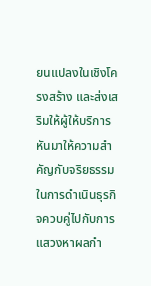ยนแปลงในเชิงโครงสร้าง และส่งเสริมให้ผู้ให้บริการหันมาให้ความสำคัญกับจริยธรรมในการดำเนินธุรกิจควบคู่ไปกับการแสวงหาผลกำ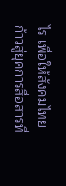ไร เพื่อให้สังคมไทยก้าวสู่ยุคการสื่อสารที่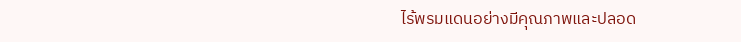ไร้พรมแดนอย่างมีคุณภาพและปลอด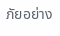ภัยอย่าง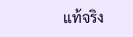แท้จริง